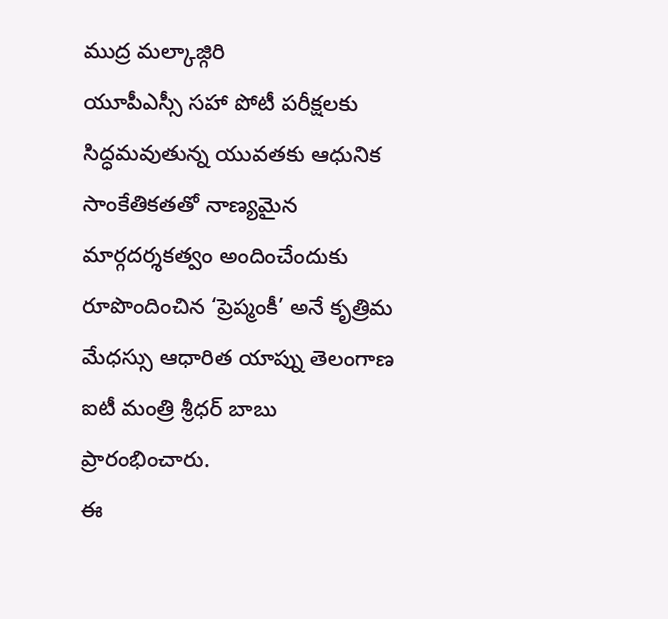ముద్ర మల్కాజ్గిరి
యూపీఎస్సీ సహా పోటీ పరీక్షలకు సిద్ధమవుతున్న యువతకు ఆధునిక సాంకేతికతతో నాణ్యమైన మార్గదర్శకత్వం అందించేందుకు రూపొందించిన ‘ప్రెప్మంకీ’ అనే కృత్రిమ మేధస్సు ఆధారిత యాప్ను తెలంగాణ ఐటీ మంత్రి శ్రీధర్ బాబు ప్రారంభించారు.
ఈ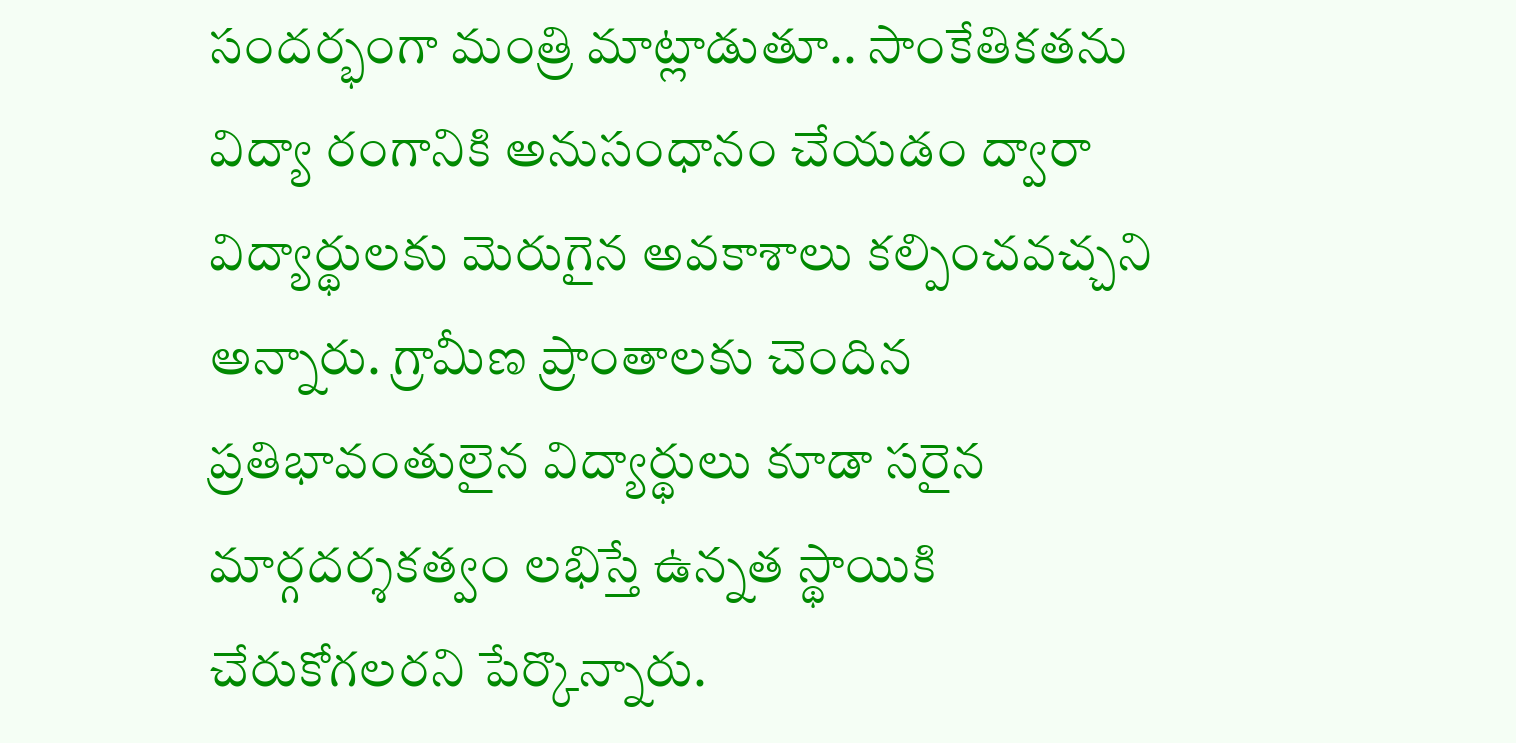సందర్భంగా మంత్రి మాట్లాడుతూ.. సాంకేతికతను విద్యా రంగానికి అనుసంధానం చేయడం ద్వారా విద్యార్థులకు మెరుగైన అవకాశాలు కల్పించవచ్చని అన్నారు. గ్రామీణ ప్రాంతాలకు చెందిన ప్రతిభావంతులైన విద్యార్థులు కూడా సరైన మార్గదర్శకత్వం లభిస్తే ఉన్నత స్థాయికి చేరుకోగలరని పేర్కొన్నారు.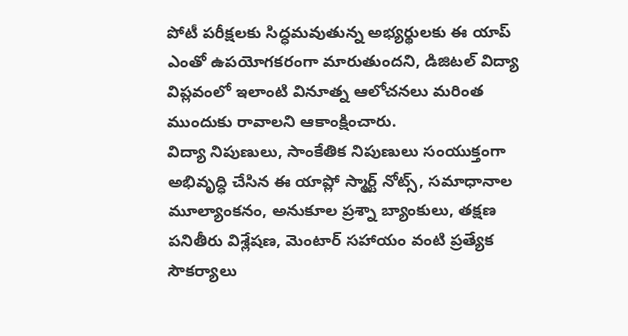పోటీ పరీక్షలకు సిద్ధమవుతున్న అభ్యర్థులకు ఈ యాప్ ఎంతో ఉపయోగకరంగా మారుతుందని, డిజిటల్ విద్యా విప్లవంలో ఇలాంటి వినూత్న ఆలోచనలు మరింత ముందుకు రావాలని ఆకాంక్షించారు.
విద్యా నిపుణులు, సాంకేతిక నిపుణులు సంయుక్తంగా అభివృద్ధి చేసిన ఈ యాప్లో స్మార్ట్ నోట్స్, సమాధానాల మూల్యాంకనం, అనుకూల ప్రశ్నా బ్యాంకులు, తక్షణ పనితీరు విశ్లేషణ, మెంటార్ సహాయం వంటి ప్రత్యేక సౌకర్యాలు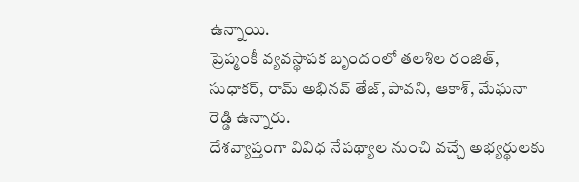ఉన్నాయి.
ప్రెప్మంకీ వ్యవస్థాపక బృందంలో తలశిల రంజిత్, సుధాకర్, రామ్ అభినవ్ తేజ్, పావని, ఆకాశ్, మేఘనా రెడ్డి ఉన్నారు.
దేశవ్యాప్తంగా వివిధ నేపథ్యాల నుంచి వచ్చే అభ్యర్థులకు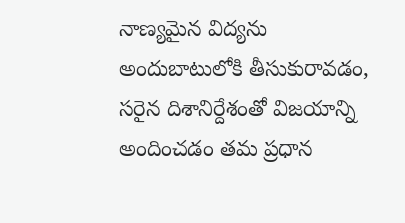నాణ్యమైన విద్యను అందుబాటులోకి తీసుకురావడం, సరైన దిశానిర్దేశంతో విజయాన్ని అందించడం తమ ప్రధాన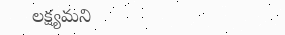లక్ష్యమని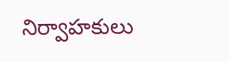నిర్వాహకులు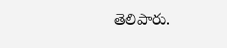తెలిపారు.